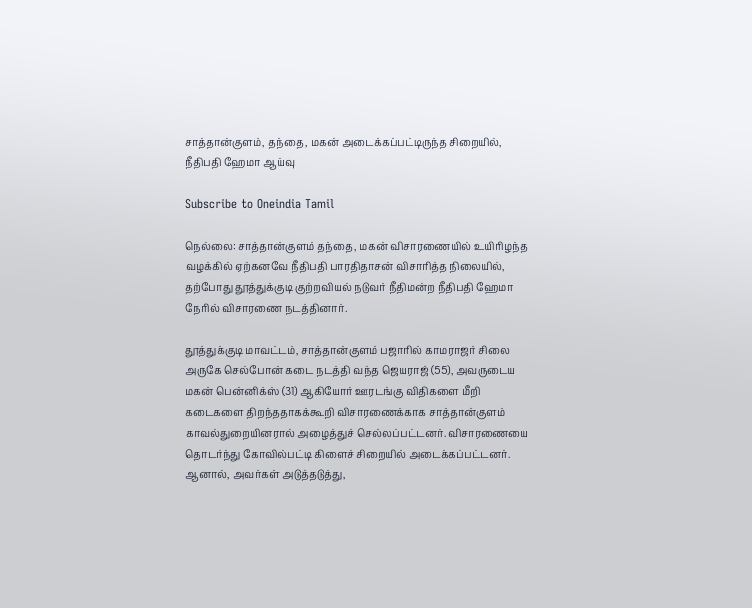சாத்தான்குளம், தந்தை, மகன் அடைக்கப்பட்டிருந்த சிறையில், நீதிபதி ஹேமா ஆய்வு

Subscribe to Oneindia Tamil

நெல்லை: சாத்தான்குளம் தந்தை, மகன் விசாரணையில் உயிரிழந்த வழக்கில் ஏற்கனவே நீதிபதி பாரதிதாசன் விசாரித்த நிலையில், தற்போது தூத்துக்குடி குற்றவியல் நடுவர் நீதிமன்ற நீதிபதி ஹேமா நேரில் விசாரணை நடத்தினார்.

தூத்துக்குடி மாவட்டம், சாத்தான்குளம் பஜாரில் காமராஜர் சிலை அருகே செல்போன் கடை நடத்தி வந்த ஜெயராஜ் (55), அவருடைய மகன் பென்னிக்ஸ் (31) ஆகியோர் ஊரடங்கு விதிகளை மீறி கடைகளை திறந்ததாகக்கூறி விசாரணைக்காக சாத்தான்குளம் காவல்துறையினரால் அழைத்துச் செல்லப்பட்டனர். விசாரணையை தொடர்ந்து கோவில்பட்டி கிளைச் சிறையில் அடைக்கப்பட்டனர். ஆனால், அவர்கள் அடுத்தடுத்து,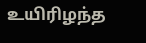உயிரிழந்த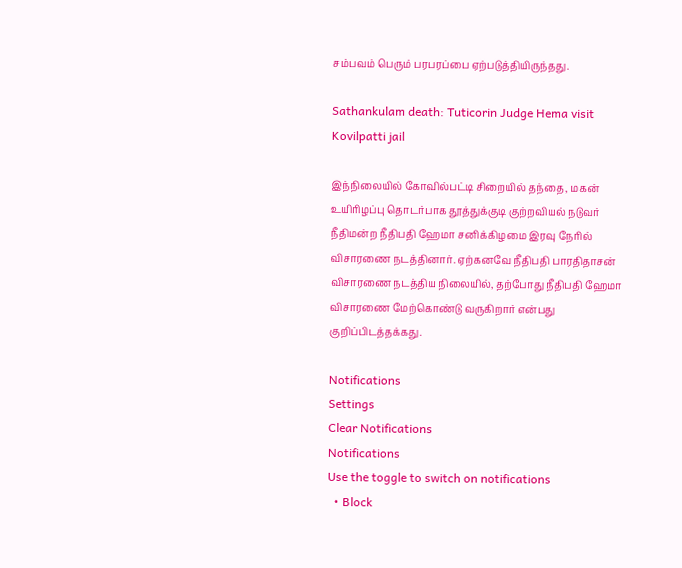சம்பவம் பெரும் பரபரப்பை ஏற்படுத்தியிருந்தது.

Sathankulam death: Tuticorin Judge Hema visit Kovilpatti jail

இந்நிலையில் கோவில்பட்டி சிறையில் தந்தை, மகன் உயிரிழப்பு தொடர்பாக தூத்துக்குடி குற்றவியல் நடுவர் நீதிமன்ற நீதிபதி ஹேமா சனிக்கிழமை இரவு நேரில் விசாரணை நடத்தினார். ஏற்கனவே நீதிபதி பாரதிதாசன் விசாரணை நடத்திய நிலையில், தற்போது நீதிபதி ஹேமா விசாரணை மேற்கொண்டு வருகிறார் என்பது குறிப்பிடத்தக்கது.

Notifications
Settings
Clear Notifications
Notifications
Use the toggle to switch on notifications
  • Block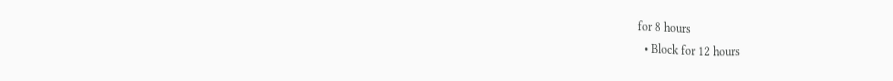for 8 hours
  • Block for 12 hours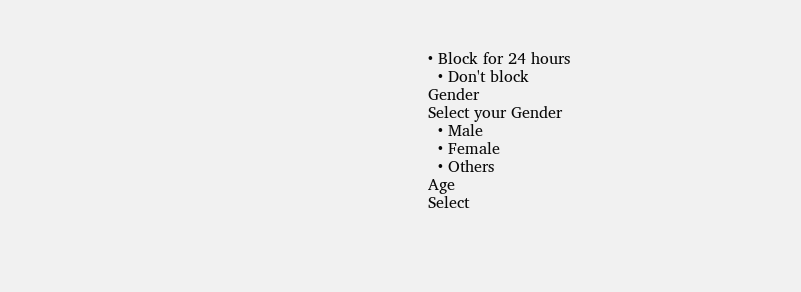• Block for 24 hours
  • Don't block
Gender
Select your Gender
  • Male
  • Female
  • Others
Age
Select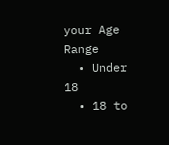your Age Range
  • Under 18
  • 18 to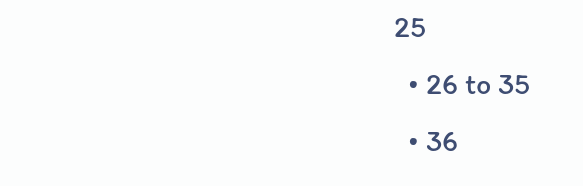25
  • 26 to 35
  • 36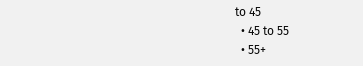to 45
  • 45 to 55
  • 55+